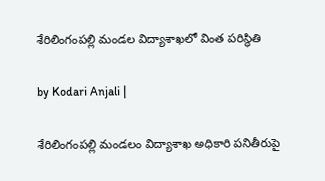శేరిలింగంపల్లి మండల విద్యాశాఖలో వింత పరిస్థితి

by Kodari Anjali |

శేరిలింగంపల్లి మండలం విద్యాశాఖ అధికారి పనితీరుపై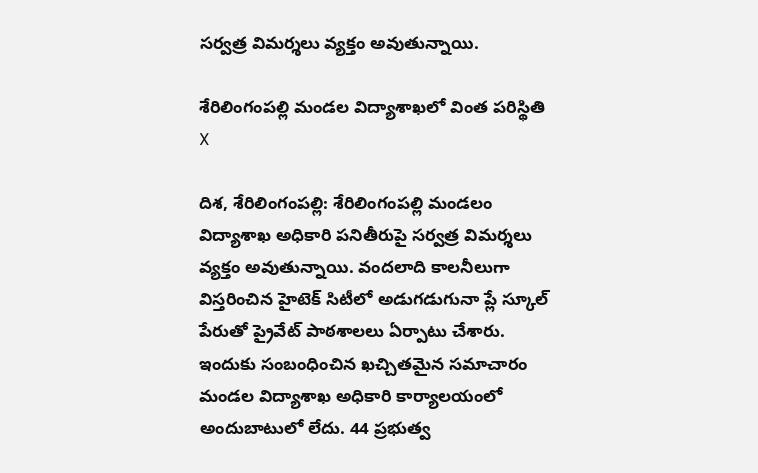సర్వత్ర విమర్శలు వ్యక్తం అవుతున్నాయి.

శేరిలింగంపల్లి మండల విద్యాశాఖలో వింత పరిస్థితి
X

దిశ, శేరిలింగంపల్లి: శేరిలింగంపల్లి మండలం విద్యాశాఖ అధికారి పనితీరుపై సర్వత్ర విమర్శలు వ్యక్తం అవుతున్నాయి. వందలాది కాలనీలుగా విస్తరించిన హైటెక్ సిటీలో అడుగడుగునా ప్లే స్కూల్ పేరుతో ప్రైవేట్ పాఠశాలలు ఏర్పాటు చేశారు. ఇందుకు సంబంధించిన ఖచ్చితమైన సమాచారం మండల విద్యాశాఖ అధికారి కార్యాలయంలో అందుబాటులో లేదు. 44 ప్రభుత్వ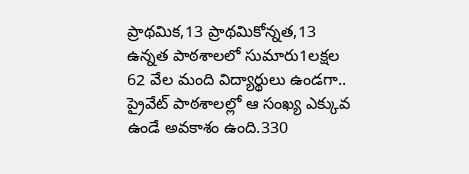ప్రాథమిక,13 ప్రాథమికోన్నత,13 ఉన్నత పాఠశాలలో సుమారు1లక్షల 62 వేల మంది విద్యార్థులు ఉండగా.. ప్రైవేట్ పాఠశాలల్లో ఆ సంఖ్య ఎక్కువ ఉండే అవకాశం ఉంది.330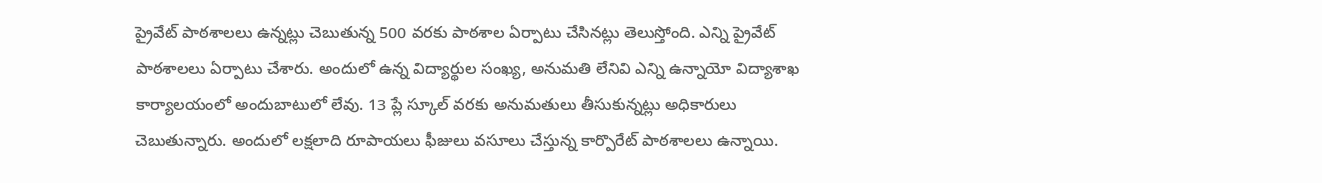ప్రైవేట్ పాఠశాలలు ఉన్నట్లు చెబుతున్న 500 వరకు పాఠశాల ఏర్పాటు చేసినట్లు తెలుస్తోంది. ఎన్ని ప్రైవేట్ పాఠశాలలు ఏర్పాటు చేశారు. అందులో ఉన్న విద్యార్థుల సంఖ్య, అనుమతి లేనివి ఎన్ని ఉన్నాయో విద్యాశాఖ కార్యాలయంలో అందుబాటులో లేవు. 13 ప్లే స్కూల్ వరకు అనుమతులు తీసుకున్నట్లు అధికారులు చెబుతున్నారు. అందులో లక్షలాది రూపాయలు ఫీజులు వసూలు చేస్తున్న కార్పొరేట్ పాఠశాలలు ఉన్నాయి.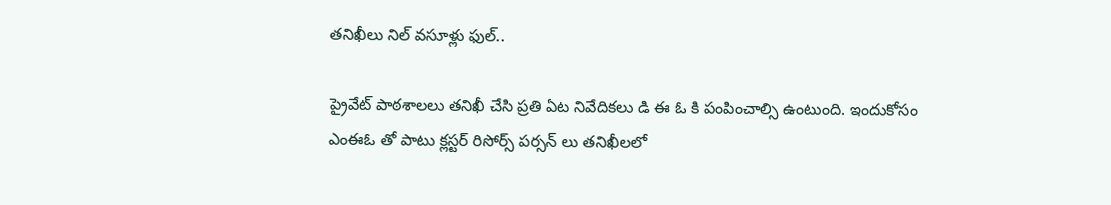తనిఖీలు నిల్ వసూళ్లు ఫుల్..

ప్రైవేట్ పాఠశాలలు తనిఖీ చేసి ప్రతి ఏట నివేదికలు డి ఈ ఓ కి పంపించాల్సి ఉంటుంది. ఇందుకోసం ఎంఈఓ తో పాటు క్లస్టర్ రిసోర్స్ పర్సన్ లు తనిఖీలలో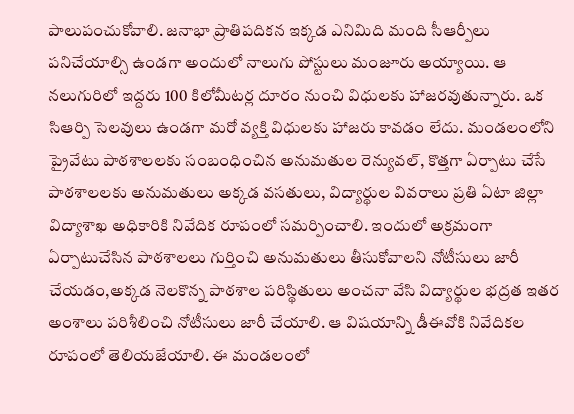పాలుపంచుకోవాలి. జనాభా ప్రాతిపదికన ఇక్కడ ఎనిమిది మంది సీఆర్పీలు పనిచేయాల్సి ఉండగా అందులో నాలుగు పోస్టులు మంజూరు అయ్యాయి. ఆ నలుగురిలో ఇద్దరు 100 కిలోమీటర్ల దూరం నుంచి విధులకు హాజరవుతున్నారు. ఒక సిఆర్పి సెలవులు ఉండగా మరో వ్యక్తి విధులకు హాజరు కావడం లేదు. మండలంలోని ప్రైవేటు పాఠశాలలకు సంబంధించిన అనుమతుల రెన్యువల్, కొత్తగా ఏర్పాటు చేసే పాఠశాలలకు అనుమతులు అక్కడ వసతులు, విద్యార్థుల వివరాలు ప్రతి ఏటా జిల్లా విద్యాశాఖ అధికారికి నివేదిక రూపంలో సమర్పించాలి. ఇందులో అక్రమంగా ఏర్పాటుచేసిన పాఠశాలలు గుర్తించి అనుమతులు తీసుకోవాలని నోటీసులు జారీ చేయడం,అక్కడ నెలకొన్న పాఠశాల పరిస్థితులు అంచనా వేసి విద్యార్థుల భద్రత ఇతర అంశాలు పరిశీలించి నోటీసులు జారీ చేయాలి. ఆ విషయాన్ని డీఈవోకి నివేదికల రూపంలో తెలియజేయాలి. ఈ మండలంలో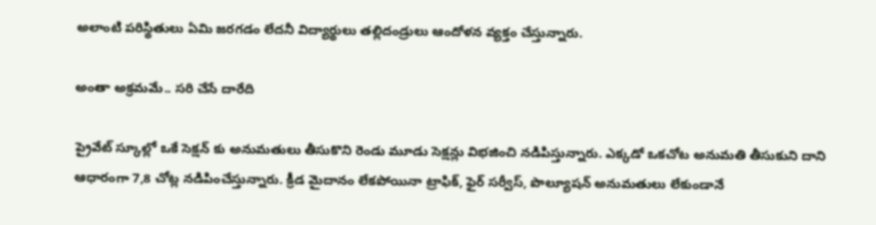అలాంటి పరిస్థితులు ఏమి జరగడం లేదనీ విద్యార్థులు తల్లిదండ్రులు ఆందోళన వ్యక్తం చేస్తున్నారు.

అంతా అక్రమమే.. సరి చేసే దారేది

ప్రైవేట్ స్కూల్లో ఒకే సెక్షన్ కు అనుమతులు తీసుకొని రెండు మూడు సెక్షన్లు విభజించి నడిపిస్తున్నారు. ఎక్కడో ఒకచోట అనుమతి తీసుకుని దాని ఆధారంగా 7,8 చోట్ల నడిపించేస్తున్నారు. క్రీడ మైదానం లేకపోయినా ట్రాఫిక్, ఫైర్ సర్వీస్, పొల్యూషన్ అనుమతులు లేకుండానే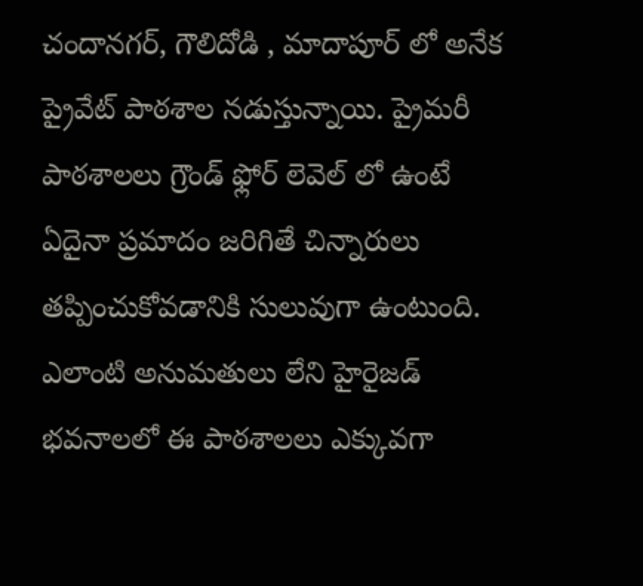చందానగర్, గౌలిదోడి , మాదాపూర్ లో అనేక ప్రైవేట్ పాఠశాల నడుస్తున్నాయి. ప్రైమరీ పాఠశాలలు గ్రౌండ్ ఫ్లోర్ లెవెల్ లో ఉంటే ఏదైనా ప్రమాదం జరిగితే చిన్నారులు తప్పించుకోవడానికి సులువుగా ఉంటుంది. ఎలాంటి అనుమతులు లేని హైరైజడ్ భవనాలలో ఈ పాఠశాలలు ఎక్కువగా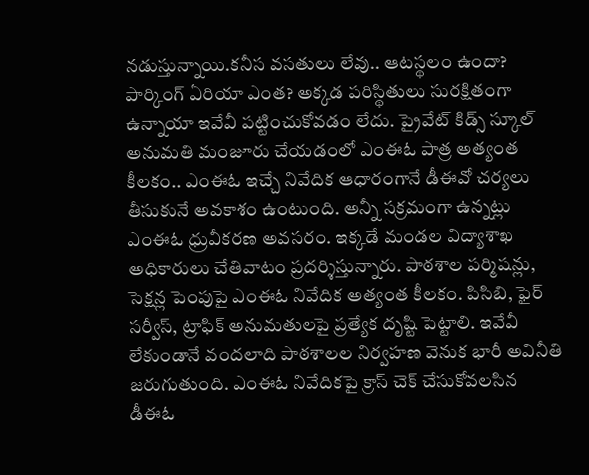నడుస్తున్నాయి.కనీస వసతులు లేవు.. ఆటస్థలం ఉందా? పార్కింగ్ ఏరియా ఎంత? అక్కడ పరిస్థితులు సురక్షితంగా ఉన్నాయా ఇవేవీ పట్టించుకోవడం లేదు. ప్రైవేట్ కిడ్స్ స్కూల్ అనుమతి మంజూరు చేయడంలో ఎంఈఓ పాత్ర అత్యంత కీలకం.. ఎంఈఓ ఇచ్చే నివేదిక ఆధారంగానే డీఈవో చర్యలు తీసుకునే అవకాశం ఉంటుంది. అన్నీ సక్రమంగా ఉన్నట్లు ఎంఈఓ ధ్రువీకరణ అవసరం. ఇక్కడే మండల విద్యాశాఖ అధికారులు చేతివాటం ప్రదర్శిస్తున్నారు. పాఠశాల పర్మిషన్లు, సెక్షన్ల పెంపుపై ఎంఈఓ నివేదిక అత్యంత కీలకం. పిసిబి, ఫైర్ సర్వీస్, ట్రాఫిక్ అనుమతులపై ప్రత్యేక దృష్టి పెట్టాలి. ఇవేవీ లేకుండానే వందలాది పాఠశాలల నిర్వహణ వెనుక భారీ అవినీతి జరుగుతుంది. ఎంఈఓ నివేదికపై క్రాస్ చెక్ చేసుకోవలసిన డీఈఓ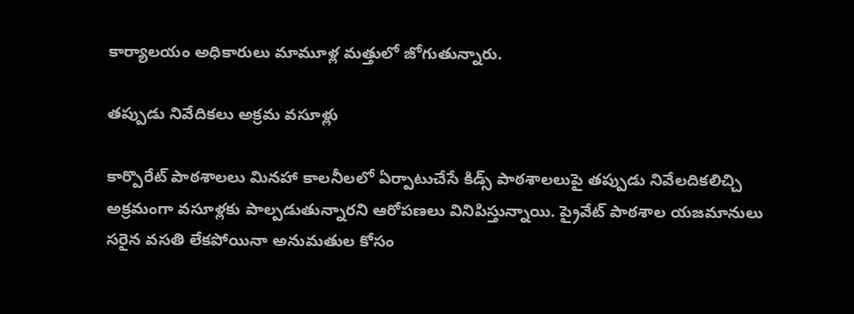కార్యాలయం అధికారులు మామూళ్ల మత్తులో జోగుతున్నారు.

తప్పుడు నివేదికలు అక్రమ వసూళ్లు

కార్పొరేట్ పాఠశాలలు మినహా కాలనీలలో ఏర్పాటుచేసే కిడ్స్ పాఠశాలలుపై తప్పుడు నివేలదికలిచ్చి అక్రమంగా వసూళ్లకు పాల్పడుతున్నారని ఆరోపణలు వినిపిస్తున్నాయి. ప్రైవేట్ పాఠశాల యజమానులు సరైన వసతి లేకపోయినా అనుమతుల కోసం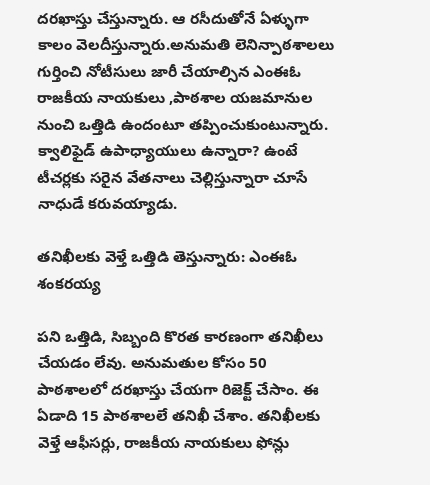దరఖాస్తు చేస్తున్నారు. ఆ రసీదుతోనే ఏళ్ళుగా కాలం వెలదీస్తున్నారు.అనుమతి లెనిన్పాఠశాలలు గుర్తించి నోటీసులు జారీ చేయాల్సిన ఎంఈఓ రాజకీయ నాయకులు ,పాఠశాల యజమానుల నుంచి ఒత్తిడి ఉందంటూ తప్పించుకుంటున్నారు. క్వాలిఫైడ్ ఉపాధ్యాయులు ఉన్నారా? ఉంటే టీచర్లకు సరైన వేతనాలు చెల్లిస్తున్నారా చూసే నాధుడే కరువయ్యాడు.

తనిఖీలకు వెళ్తే ఒత్తిడి తెస్తున్నారు: ఎంఈఓ శంకరయ్య

పని ఒత్తిడి, సిబ్బంది కొరత కారణంగా తనిఖీలు చేయడం లేవు. అనుమతుల కోసం 50 పాఠశాలలో దరఖాస్తు చేయగా రిజెక్ట్ చేసాం. ఈ ఏడాది 15 పాఠశాలలే తనిఖీ చేశాం. తనిఖీలకు వెళ్తే ఆఫీసర్లు, రాజకీయ నాయకులు ఫోన్లు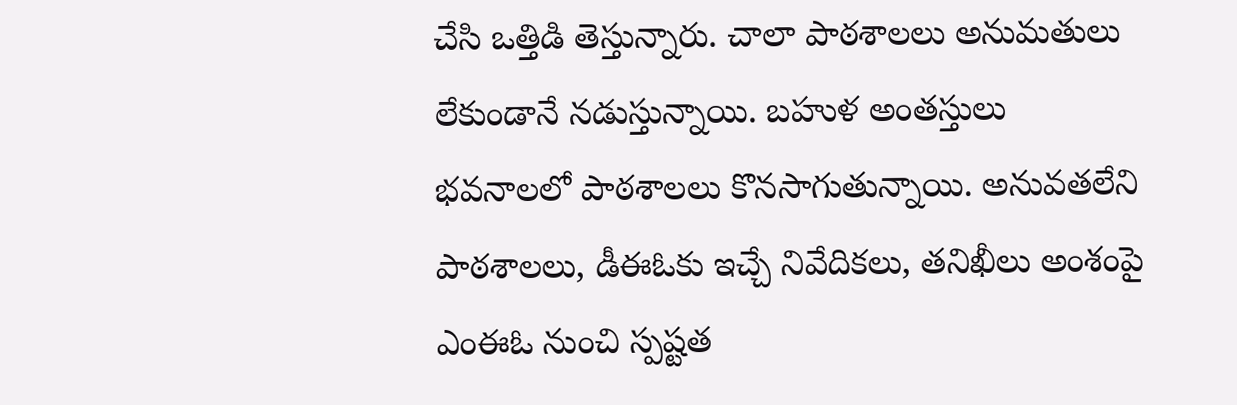చేసి ఒత్తిడి తెస్తున్నారు. చాలా పాఠశాలలు అనుమతులు లేకుండానే నడుస్తున్నాయి. బహుళ అంతస్తులు భవనాలలో పాఠశాలలు కొనసాగుతున్నాయి. అనువతలేని పాఠశాలలు, డీఈఓకు ఇచ్చే నివేదికలు, తనిఖీలు అంశంపై ఎంఈఓ నుంచి స్పష్టత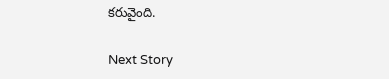కరువైంది.

Next Story